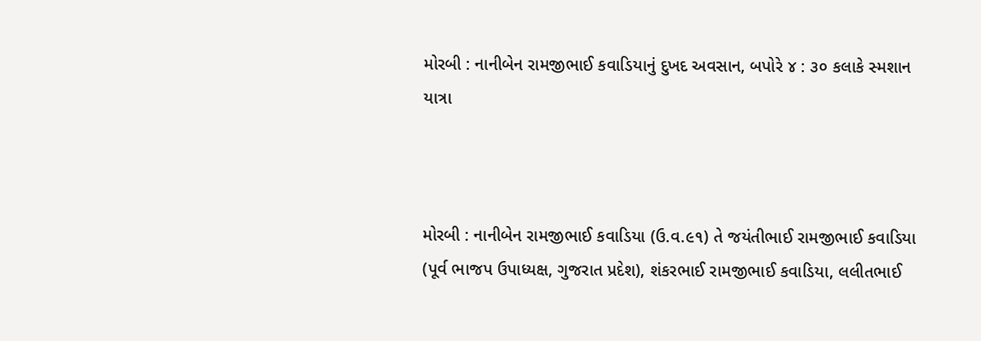મોરબી : નાનીબેન રામજીભાઈ કવાડિયાનું દુખદ અવસાન, બપોરે ૪ : ૩૦ કલાકે સ્મશાન યાત્રા



મોરબી : નાનીબેન રામજીભાઈ કવાડિયા (ઉ.વ.૯૧) તે જયંતીભાઈ રામજીભાઈ કવાડિયા (પૂર્વ ભાજપ ઉપાધ્યક્ષ, ગુજરાત પ્રદેશ), શંકરભાઈ રામજીભાઈ કવાડિયા, લલીતભાઈ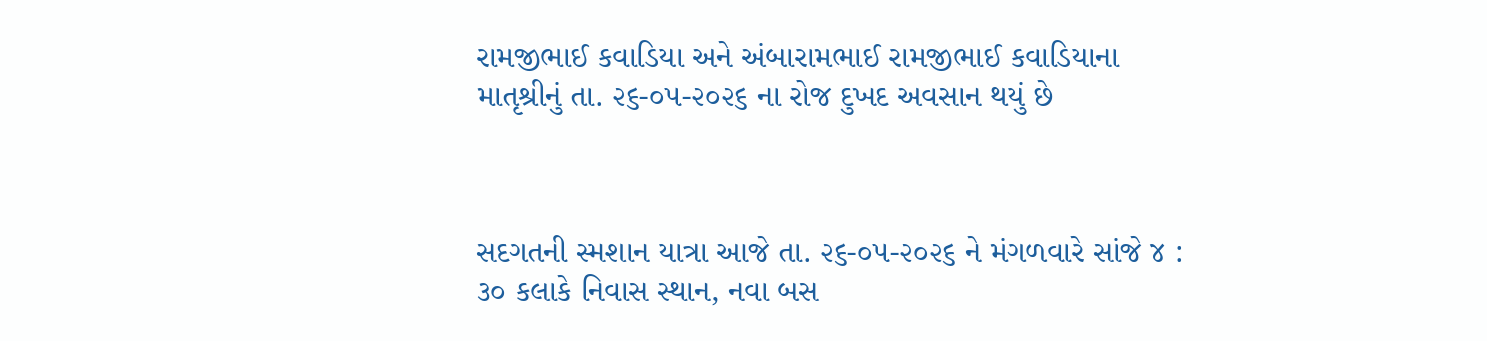રામજીભાઈ કવાડિયા અને અંબારામભાઈ રામજીભાઈ કવાડિયાના માતૃશ્રીનું તા. ૨૬-૦૫-૨૦૨૬ ના રોજ દુખદ અવસાન થયું છે



સદગતની સ્મશાન યાત્રા આજે તા. ૨૬-૦૫-૨૦૨૬ ને મંગળવારે સાંજે ૪ : ૩૦ કલાકે નિવાસ સ્થાન, નવા બસ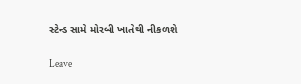સ્ટેન્ડ સામે મોરબી ખાતેથી નીકળશે

Leave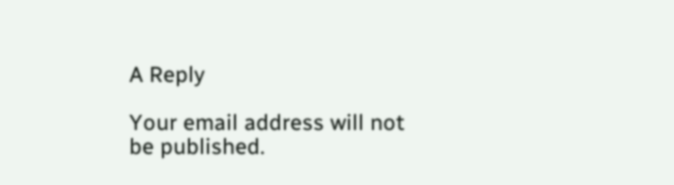A Reply

Your email address will not be published.